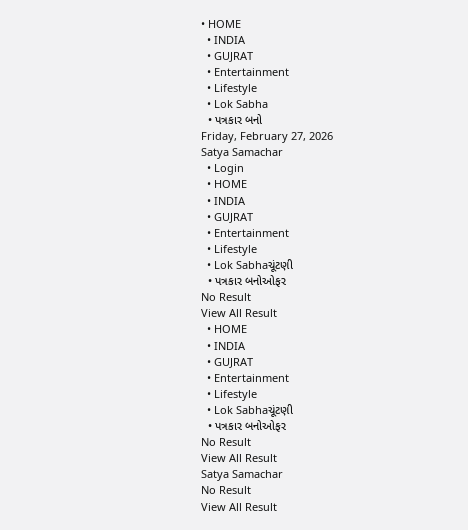• HOME
  • INDIA
  • GUJRAT
  • Entertainment
  • Lifestyle
  • Lok Sabha
  • પત્રકાર બનો
Friday, February 27, 2026
Satya Samachar
  • Login
  • HOME
  • INDIA
  • GUJRAT
  • Entertainment
  • Lifestyle
  • Lok Sabhaચૂંટણી
  • પત્રકાર બનોઓફર
No Result
View All Result
  • HOME
  • INDIA
  • GUJRAT
  • Entertainment
  • Lifestyle
  • Lok Sabhaચૂંટણી
  • પત્રકાર બનોઓફર
No Result
View All Result
Satya Samachar
No Result
View All Result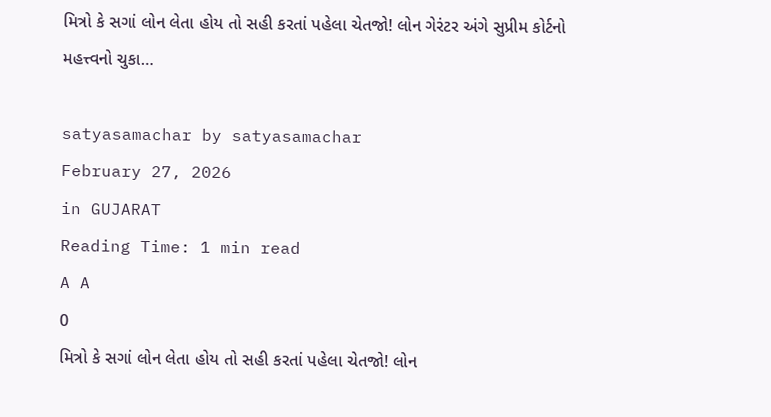મિત્રો કે સગાં લોન લેતા હોય તો સહી કરતાં પહેલા ચેતજો! લોન ગેરંટર અંગે સુપ્રીમ કોર્ટનો મહત્ત્વનો ચુકા…

satyasamachar by satyasamachar
February 27, 2026
in GUJARAT
Reading Time: 1 min read
A A
0
મિત્રો કે સગાં લોન લેતા હોય તો સહી કરતાં પહેલા ચેતજો! લોન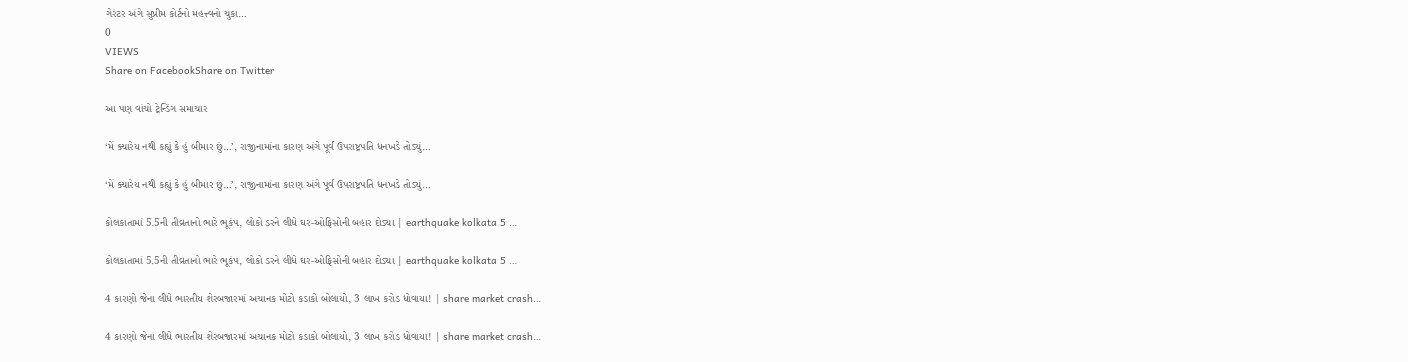ગેરંટર અંગે સુપ્રીમ કોર્ટનો મહત્ત્વનો ચુકા…
0
VIEWS
Share on FacebookShare on Twitter

આ પણ વાંચો ટ્રેન્ડિંગ સમાચાર

‘મેં ક્યારેય નથી કહ્યું કે હું બીમાર છું…’, રાજીનામાંના કારણ અંગે પૂર્વ ઉપરાષ્ટ્રપતિ ધનખડે તોડ્યું…

‘મેં ક્યારેય નથી કહ્યું કે હું બીમાર છું…’, રાજીનામાંના કારણ અંગે પૂર્વ ઉપરાષ્ટ્રપતિ ધનખડે તોડ્યું…

કોલકાતામાં 5.5ની તીવ્રતાનો ભારે ભૂકંપ, લોકો ડરને લીધે ઘર-ઓફિસોની બહાર દોડ્યા | earthquake kolkata 5 …

કોલકાતામાં 5.5ની તીવ્રતાનો ભારે ભૂકંપ, લોકો ડરને લીધે ઘર-ઓફિસોની બહાર દોડ્યા | earthquake kolkata 5 …

4 કારણો જેના લીધે ભારતીય શેરબજારમાં અચાનક મોટો કડાકો બોલાયો, 3 લાખ કરોડ ધોવાયા! | share market crash…

4 કારણો જેના લીધે ભારતીય શેરબજારમાં અચાનક મોટો કડાકો બોલાયો, 3 લાખ કરોડ ધોવાયા! | share market crash…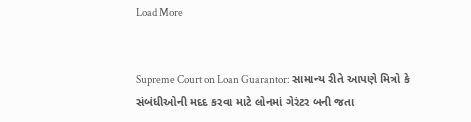Load More


Supreme Court on Loan Guarantor: સામાન્ય રીતે આપણે મિત્રો કે સંબંધીઓની મદદ કરવા માટે લોનમાં ગેરંટર બની જતા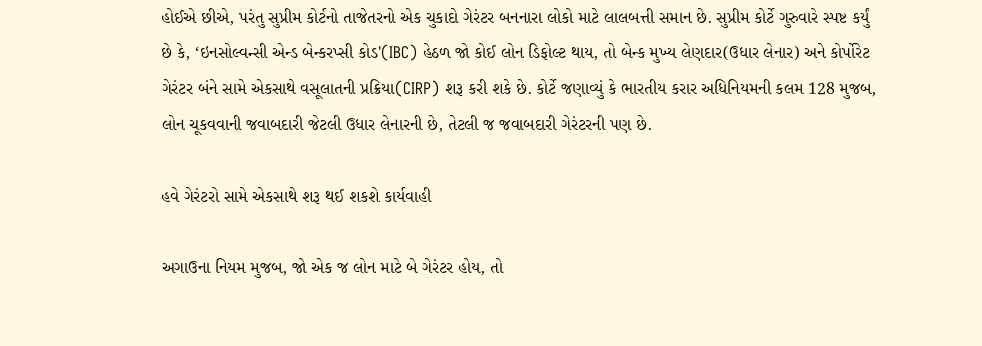હોઈએ છીએ, પરંતુ સુપ્રીમ કોર્ટનો તાજેતરનો એક ચુકાદો ગેરંટર બનનારા લોકો માટે લાલબત્તી સમાન છે. સુપ્રીમ કોર્ટે ગુરુવારે સ્પષ્ટ કર્યું છે કે, ‘ઇનસોલ્વન્સી એન્ડ બેન્કરપ્સી કોડ'(IBC) હેઠળ જો કોઈ લોન ડિફોલ્ટ થાય, તો બેન્ક મુખ્ય લેણદાર(ઉધાર લેનાર) અને કોર્પોરેટ ગેરંટર બંને સામે એકસાથે વસૂલાતની પ્રક્રિયા(CIRP) શરૂ કરી શકે છે. કોર્ટે જણાવ્યું કે ભારતીય કરાર અધિનિયમની કલમ 128 મુજબ, લોન ચૂકવવાની જવાબદારી જેટલી ઉધાર લેનારની છે, તેટલી જ જવાબદારી ગેરંટરની પણ છે.

હવે ગેરંટરો સામે એકસાથે શરૂ થઈ શકશે કાર્યવાહી

અગાઉના નિયમ મુજબ, જો એક જ લોન માટે બે ગેરંટર હોય, તો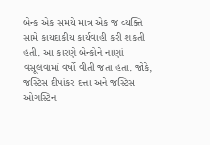બેન્ક એક સમયે માત્ર એક જ વ્યક્તિ સામે કાયદાકીય કાર્યવાહી કરી શકતી હતી. આ કારણે બેન્કોને નાણાં વસૂલવામાં વર્ષો વીતી જતા હતા. જોકે, જસ્ટિસ દીપાંકર દત્તા અને જસ્ટિસ ઓગસ્ટિન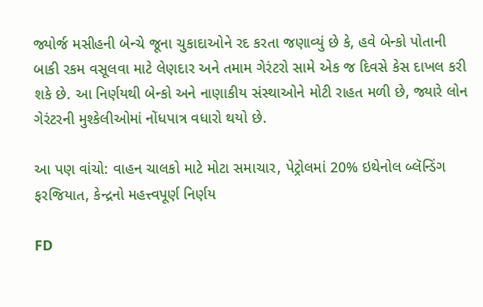જ્યોર્જ મસીહની બેન્ચે જૂના ચુકાદાઓને રદ કરતા જણાવ્યું છે કે, હવે બેન્કો પોતાની બાકી રકમ વસૂલવા માટે લેણદાર અને તમામ ગેરંટરો સામે એક જ દિવસે કેસ દાખલ કરી શકે છે. આ નિર્ણયથી બેન્કો અને નાણાકીય સંસ્થાઓને મોટી રાહત મળી છે, જ્યારે લોન ગેરંટરની મુશ્કેલીઓમાં નોંધપાત્ર વધારો થયો છે.

આ પણ વાંચો: વાહન ચાલકો માટે મોટા સમાચાર, પેટ્રોલમાં 20% ઇથેનોલ બ્લૅન્ડિંગ ફરજિયાત, કેન્દ્રનો મહત્ત્વપૂર્ણ નિર્ણય

FD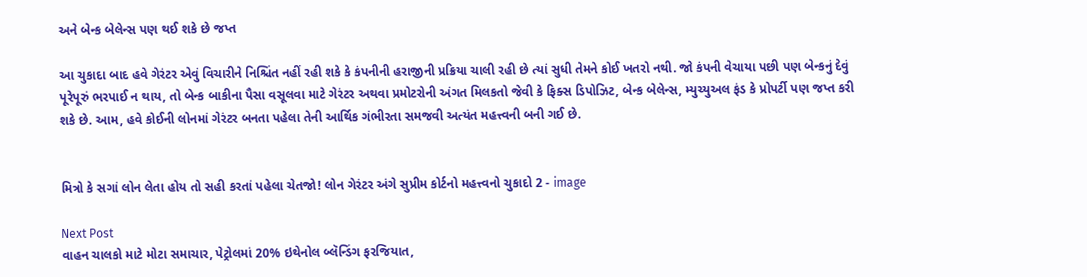અને બેન્ક બેલેન્સ પણ થઈ શકે છે જપ્ત

આ ચુકાદા બાદ હવે ગેરંટર એવું વિચારીને નિશ્ચિંત નહીં રહી શકે કે કંપનીની હરાજીની પ્રક્રિયા ચાલી રહી છે ત્યાં સુધી તેમને કોઈ ખતરો નથી. જો કંપની વેચાયા પછી પણ બેન્કનું દેવું પૂરેપૂરું ભરપાઈ ન થાય, તો બેન્ક બાકીના પૈસા વસૂલવા માટે ગેરંટર અથવા પ્રમોટરોની અંગત મિલકતો જેવી કે ફિક્સ ડિપોઝિટ, બેન્ક બેલેન્સ, મ્યુચ્યુઅલ ફંડ કે પ્રોપર્ટી પણ જપ્ત કરી શકે છે. આમ, હવે કોઈની લોનમાં ગેરંટર બનતા પહેલા તેની આર્થિક ગંભીરતા સમજવી અત્યંત મહત્ત્વની બની ગઈ છે.


મિત્રો કે સગાં લોન લેતા હોય તો સહી કરતાં પહેલા ચેતજો! લોન ગેરંટર અંગે સુપ્રીમ કોર્ટનો મહત્ત્વનો ચુકાદો 2 - image

Next Post
વાહન ચાલકો માટે મોટા સમાચાર, પેટ્રોલમાં 20% ઇથેનોલ બ્લૅન્ડિંગ ફરજિયાત,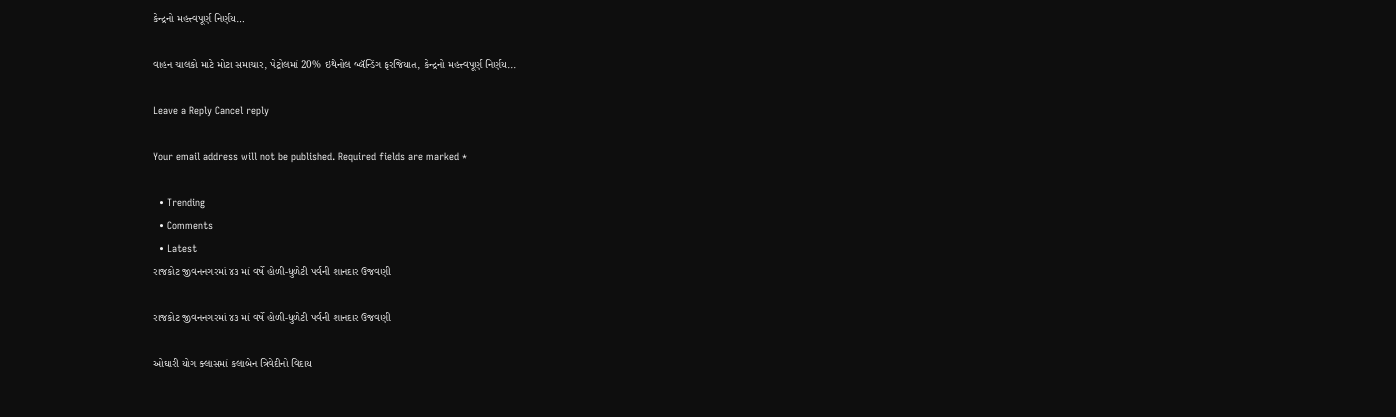કેન્દ્રનો મહત્ત્વપૂર્ણ નિર્ણય…

વાહન ચાલકો માટે મોટા સમાચાર, પેટ્રોલમાં 20% ઇથેનોલ બ્લૅન્ડિંગ ફરજિયાત, કેન્દ્રનો મહત્ત્વપૂર્ણ નિર્ણય...

Leave a Reply Cancel reply

Your email address will not be published. Required fields are marked *

  • Trending
  • Comments
  • Latest
રાજકોટ જીવનનગરમાં ૪૩ માં વર્ષે હોળી-ધુળેટી પર્વની શાનદાર ઉજવણી

રાજકોટ જીવનનગરમાં ૪૩ માં વર્ષે હોળી-ધુળેટી પર્વની શાનદાર ઉજવણી

ઓઘારી યોગ ક્લાસમાં કલાબેન ત્રિવેદીનો વિદાય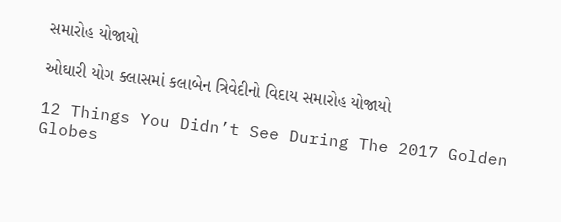સમારોહ યોજાયો

ઓઘારી યોગ ક્લાસમાં કલાબેન ત્રિવેદીનો વિદાય સમારોહ યોજાયો

12 Things You Didn’t See During The 2017 Golden Globes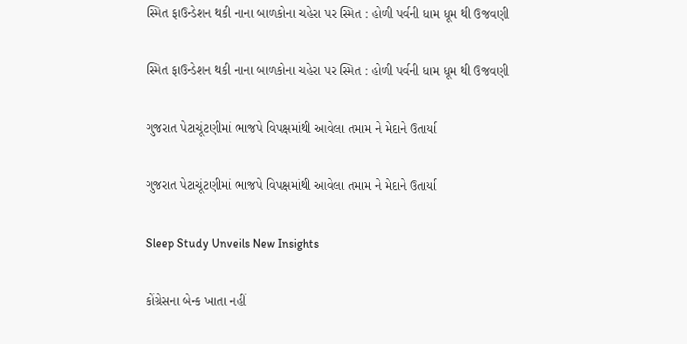સ્મિત ફાઉન્ડેશન થકી નાના બાળકોના ચહેરા પર સ્મિત : હોળી પર્વની ધામ ધૂમ થી ઉજવણી

સ્મિત ફાઉન્ડેશન થકી નાના બાળકોના ચહેરા પર સ્મિત : હોળી પર્વની ધામ ધૂમ થી ઉજવણી

ગુજરાત પેટાચૂંટણીમાં ભાજપે વિપક્ષમાંથી આવેલા તમામ ને મેદાને ઉતાર્યા

ગુજરાત પેટાચૂંટણીમાં ભાજપે વિપક્ષમાંથી આવેલા તમામ ને મેદાને ઉતાર્યા

Sleep Study Unveils New Insights

કોંગ્રેસના બેન્ક ખાતા નહીં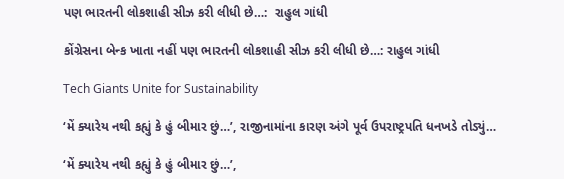પણ ભારતની લોકશાહી સીઝ કરી લીધી છે…:  રાહુલ ગાંધી

કોંગ્રેસના બેન્ક ખાતા નહીં પણ ભારતની લોકશાહી સીઝ કરી લીધી છે…: રાહુલ ગાંધી

Tech Giants Unite for Sustainability

‘મેં ક્યારેય નથી કહ્યું કે હું બીમાર છું…’, રાજીનામાંના કારણ અંગે પૂર્વ ઉપરાષ્ટ્રપતિ ધનખડે તોડ્યું…

‘મેં ક્યારેય નથી કહ્યું કે હું બીમાર છું…’,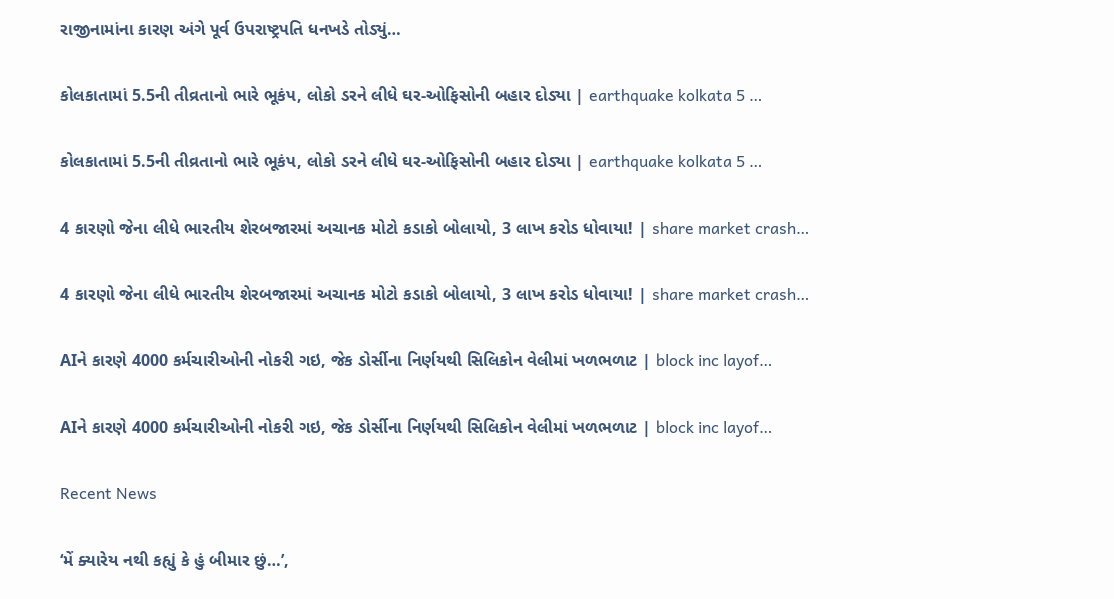રાજીનામાંના કારણ અંગે પૂર્વ ઉપરાષ્ટ્રપતિ ધનખડે તોડ્યું…

કોલકાતામાં 5.5ની તીવ્રતાનો ભારે ભૂકંપ, લોકો ડરને લીધે ઘર-ઓફિસોની બહાર દોડ્યા | earthquake kolkata 5 …

કોલકાતામાં 5.5ની તીવ્રતાનો ભારે ભૂકંપ, લોકો ડરને લીધે ઘર-ઓફિસોની બહાર દોડ્યા | earthquake kolkata 5 …

4 કારણો જેના લીધે ભારતીય શેરબજારમાં અચાનક મોટો કડાકો બોલાયો, 3 લાખ કરોડ ધોવાયા! | share market crash…

4 કારણો જેના લીધે ભારતીય શેરબજારમાં અચાનક મોટો કડાકો બોલાયો, 3 લાખ કરોડ ધોવાયા! | share market crash…

AIને કારણે 4000 કર્મચારીઓની નોકરી ગઇ, જેક ડોર્સીના નિર્ણયથી સિલિકોન વેલીમાં ખળભળાટ | block inc layof…

AIને કારણે 4000 કર્મચારીઓની નોકરી ગઇ, જેક ડોર્સીના નિર્ણયથી સિલિકોન વેલીમાં ખળભળાટ | block inc layof…

Recent News

‘મેં ક્યારેય નથી કહ્યું કે હું બીમાર છું…’,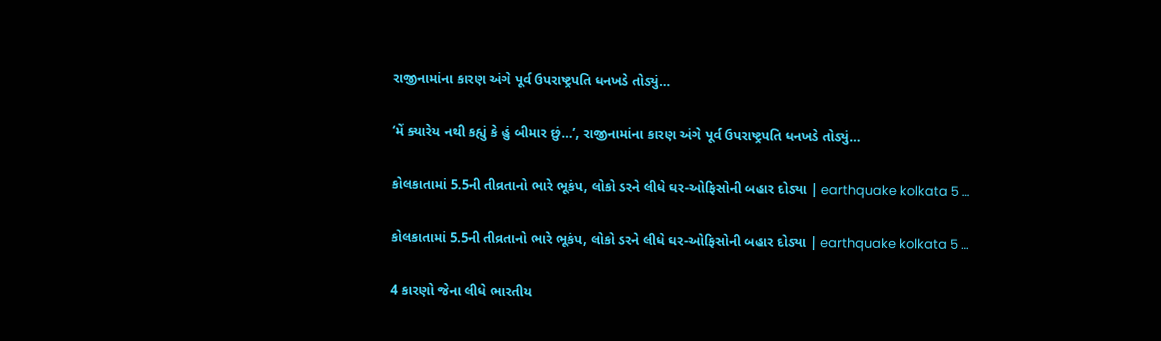રાજીનામાંના કારણ અંગે પૂર્વ ઉપરાષ્ટ્રપતિ ધનખડે તોડ્યું…

‘મેં ક્યારેય નથી કહ્યું કે હું બીમાર છું…’, રાજીનામાંના કારણ અંગે પૂર્વ ઉપરાષ્ટ્રપતિ ધનખડે તોડ્યું…

કોલકાતામાં 5.5ની તીવ્રતાનો ભારે ભૂકંપ, લોકો ડરને લીધે ઘર-ઓફિસોની બહાર દોડ્યા | earthquake kolkata 5 …

કોલકાતામાં 5.5ની તીવ્રતાનો ભારે ભૂકંપ, લોકો ડરને લીધે ઘર-ઓફિસોની બહાર દોડ્યા | earthquake kolkata 5 …

4 કારણો જેના લીધે ભારતીય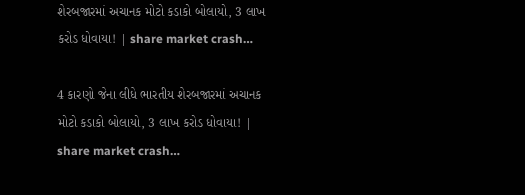શેરબજારમાં અચાનક મોટો કડાકો બોલાયો, 3 લાખ કરોડ ધોવાયા! | share market crash…

4 કારણો જેના લીધે ભારતીય શેરબજારમાં અચાનક મોટો કડાકો બોલાયો, 3 લાખ કરોડ ધોવાયા! | share market crash…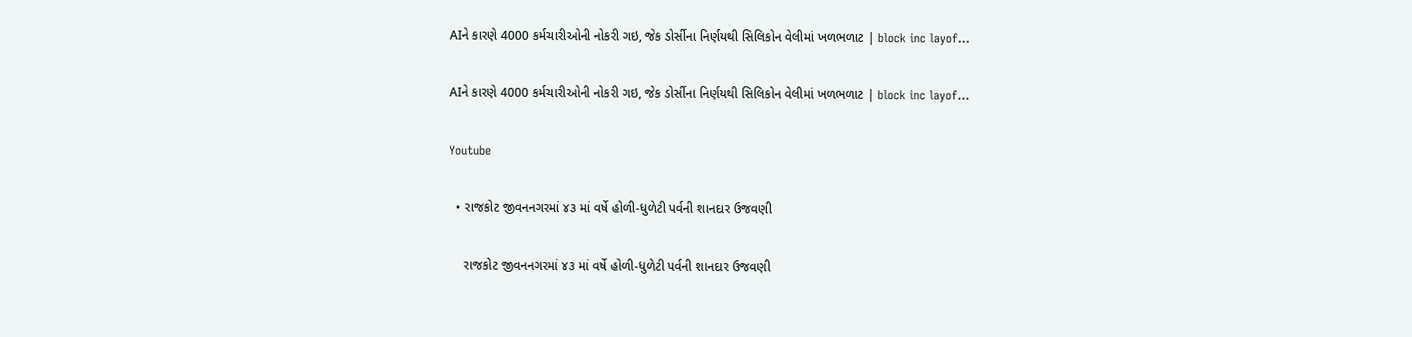AIને કારણે 4000 કર્મચારીઓની નોકરી ગઇ, જેક ડોર્સીના નિર્ણયથી સિલિકોન વેલીમાં ખળભળાટ | block inc layof…

AIને કારણે 4000 કર્મચારીઓની નોકરી ગઇ, જેક ડોર્સીના નિર્ણયથી સિલિકોન વેલીમાં ખળભળાટ | block inc layof…

Youtube

  • રાજકોટ જીવનનગરમાં ૪૩ માં વર્ષે હોળી-ધુળેટી પર્વની શાનદાર ઉજવણી

    રાજકોટ જીવનનગરમાં ૪૩ માં વર્ષે હોળી-ધુળેટી પર્વની શાનદાર ઉજવણી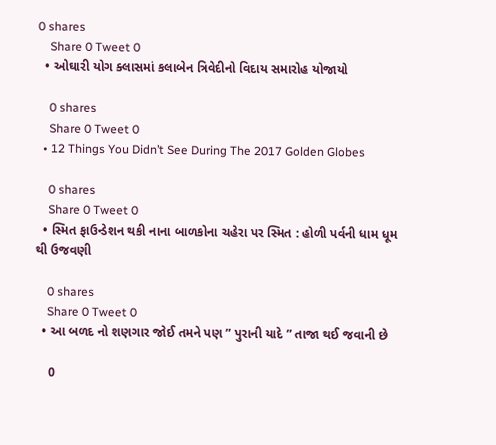0 shares
    Share 0 Tweet 0
  • ઓઘારી યોગ ક્લાસમાં કલાબેન ત્રિવેદીનો વિદાય સમારોહ યોજાયો

    0 shares
    Share 0 Tweet 0
  • 12 Things You Didn’t See During The 2017 Golden Globes

    0 shares
    Share 0 Tweet 0
  • સ્મિત ફાઉન્ડેશન થકી નાના બાળકોના ચહેરા પર સ્મિત : હોળી પર્વની ધામ ધૂમ થી ઉજવણી

    0 shares
    Share 0 Tweet 0
  • આ બળદ નો શણગાર જોઈ તમને પણ ” પુરાની યાદે ” તાજા થઈ જવાની છે

    0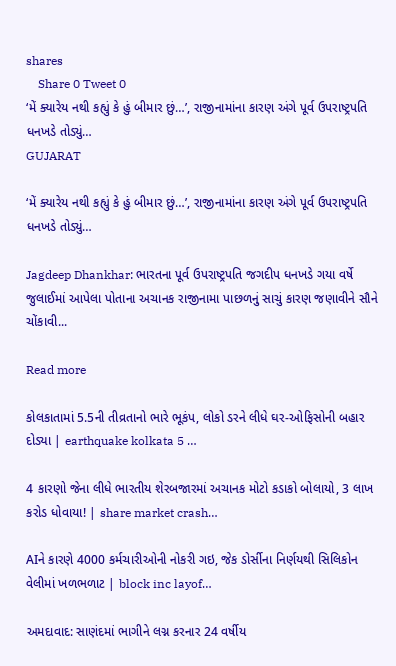shares
    Share 0 Tweet 0
‘મેં ક્યારેય નથી કહ્યું કે હું બીમાર છું…’, રાજીનામાંના કારણ અંગે પૂર્વ ઉપરાષ્ટ્રપતિ ધનખડે તોડ્યું…
GUJARAT

‘મેં ક્યારેય નથી કહ્યું કે હું બીમાર છું…’, રાજીનામાંના કારણ અંગે પૂર્વ ઉપરાષ્ટ્રપતિ ધનખડે તોડ્યું…

Jagdeep Dhankhar: ભારતના પૂર્વ ઉપરાષ્ટ્રપતિ જગદીપ ધનખડે ગયા વર્ષે જુલાઈમાં આપેલા પોતાના અચાનક રાજીનામા પાછળનું સાચું કારણ જણાવીને સૌને ચોંકાવી...

Read more

કોલકાતામાં 5.5ની તીવ્રતાનો ભારે ભૂકંપ, લોકો ડરને લીધે ઘર-ઓફિસોની બહાર દોડ્યા | earthquake kolkata 5 …

4 કારણો જેના લીધે ભારતીય શેરબજારમાં અચાનક મોટો કડાકો બોલાયો, 3 લાખ કરોડ ધોવાયા! | share market crash…

AIને કારણે 4000 કર્મચારીઓની નોકરી ગઇ, જેક ડોર્સીના નિર્ણયથી સિલિકોન વેલીમાં ખળભળાટ | block inc layof…

અમદાવાદ: સાણંદમાં ભાગીને લગ્ન કરનાર 24 વર્ષીય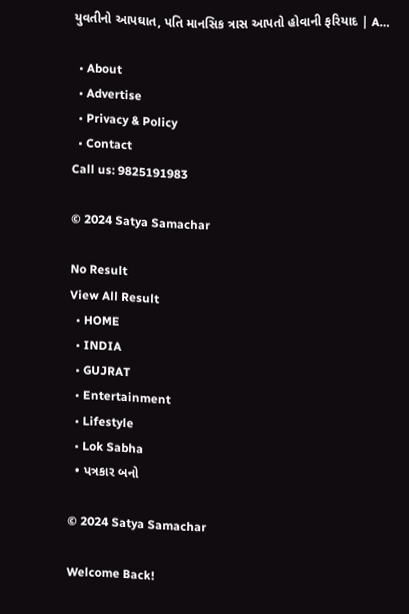યુવતીનો આપઘાત, પતિ માનસિક ત્રાસ આપતો હોવાની ફરિયાદ | A…

  • About
  • Advertise
  • Privacy & Policy
  • Contact
Call us: 9825191983

© 2024 Satya Samachar

No Result
View All Result
  • HOME
  • INDIA
  • GUJRAT
  • Entertainment
  • Lifestyle
  • Lok Sabha
  • પત્રકાર બનો

© 2024 Satya Samachar

Welcome Back!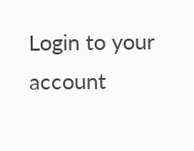Login to your account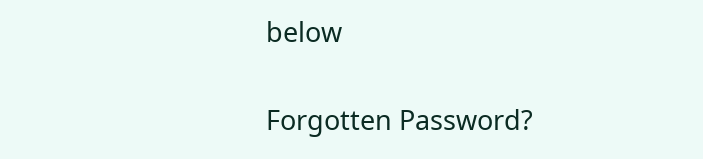below

Forgotten Password?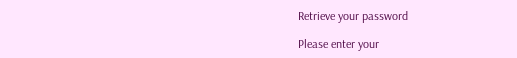Retrieve your password

Please enter your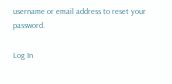username or email address to reset your password.

Log In